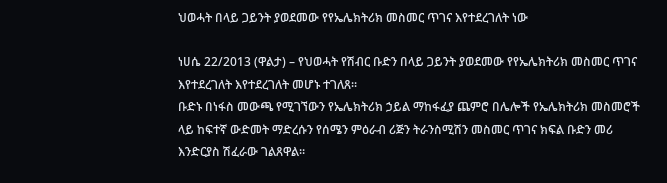ህወሓት በላይ ጋይንት ያወደመው የየኤሌክትሪክ መስመር ጥገና እየተደረገለት ነው

ነሀሴ 22/2013 (ዋልታ) – የህወሓት የሽብር ቡድን በላይ ጋይንት ያወደመው የየኤሌክትሪክ መስመር ጥገና እየተደረገለት እየተደረገለት መሆኑ ተገለጸ፡፡
ቡድኑ በነፋስ መውጫ የሚገኘውን የኤሌክትሪክ ኃይል ማከፋፈያ ጨምሮ በሌሎች የኤሌክትሪክ መስመሮች ላይ ከፍተኛ ውድመት ማድረሱን የሰሜን ምዕራብ ሪጅን ትራንስሚሽን መስመር ጥገና ክፍል ቡድን መሪ እንድርያስ ሽፈራው ገልጸዋል።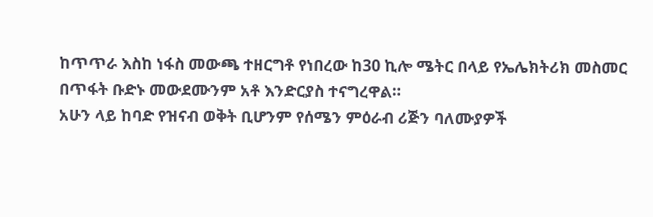ከጥጥራ እስከ ነፋስ መውጫ ተዘርግቶ የነበረው ከ30 ኪሎ ሜትር በላይ የኤሌክትሪክ መስመር በጥፋት ቡድኑ መውደሙንም አቶ እንድርያስ ተናግረዋል።
አሁን ላይ ከባድ የዝናብ ወቅት ቢሆንም የሰሜን ምዕራብ ሪጅን ባለሙያዎች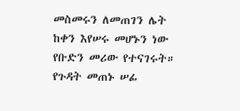መስመሩን ለመጠገን ሌት ከቀን እየሠሩ መሆኑን ነው የቡድን መሪው የተናገሩት።
የጉዳት መጠኑ ሠፊ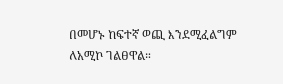በመሆኑ ከፍተኛ ወጪ እንደሚፈልግም ለአሚኮ ገልፀዋል።